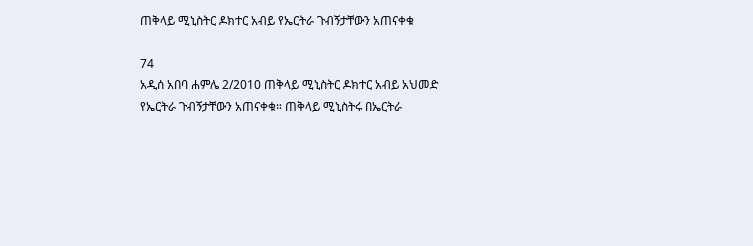ጠቅላይ ሚኒስትር ዶክተር አብይ የኤርትራ ጉብኝታቸውን አጠናቀቁ

74
አዲሰ አበባ ሐምሌ 2/2010 ጠቅላይ ሚኒስትር ዶክተር አብይ አህመድ የኤርትራ ጉብኝታቸውን አጠናቀቁ። ጠቅላይ ሚኒስትሩ በኤርትራ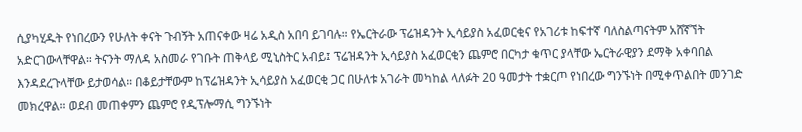ሲያካሂዱት የነበረውን የሁለት ቀናት ጉብኝት አጠናቀው ዛሬ አዲስ አበባ ይገባሉ። የኤርትራው ፕሬዝዳንት ኢሳይያስ አፈወርቂና የአገሪቱ ከፍተኛ ባለስልጣናትም አሸኛኘት አድርገውላቸዋል። ትናንት ማለዳ አስመራ የገቡት ጠቅላይ ሚኒስትር አብይ፤ ፕሬዝዳንት ኢሳይያስ አፈወርቂን ጨምሮ በርካታ ቁጥር ያላቸው ኤርትራዊያን ደማቅ አቀባበል እንዳደረጉላቸው ይታወሳል። በቆይታቸውም ከፕሬዝዳንት ኢሳይያስ አፈወርቂ ጋር በሁለቱ አገራት መካከል ላለፉት 20 ዓመታት ተቋርጦ የነበረው ግንኙነት በሚቀጥልበት መንገድ መክረዋል። ወደብ መጠቀምን ጨምሮ የዲፕሎማሲ ግንኙነት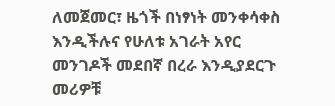ለመጀመር፣ ዜጎች በነፃነት መንቀሳቀስ እንዲችሉና የሁለቱ አገራት አየር መንገዶች መደበኛ በረራ እንዲያደርጉ መሪዎቹ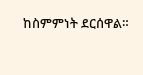ከስምምነት ደርሰዋል።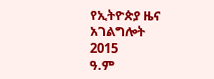የኢትዮጵያ ዜና አገልግሎት
2015
ዓ.ም